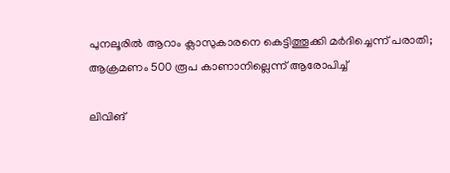പുനലൂരിൽ ആറാം ക്ലാസുകാരനെ കെട്ടിത്തൂക്കി മർദിച്ചെന്ന് പരാതി; ആക്രമണം 500 രൂപ കാണാനില്ലെന്ന് ആരോപിച്ച്

ലിവിങ്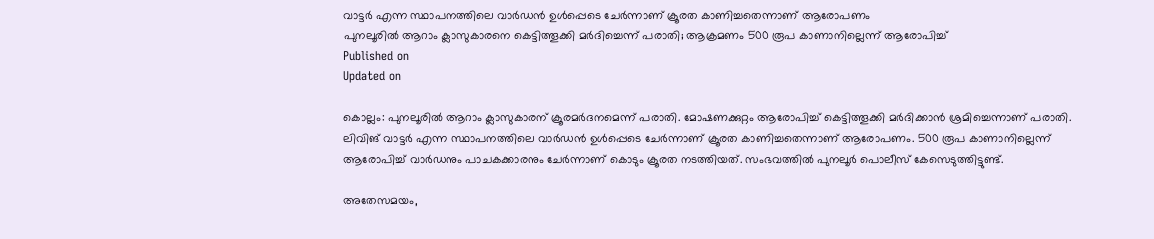വാട്ടർ എന്ന സ്ഥാപനത്തിലെ വാർഡൻ ഉൾപ്പെടെ ചേർന്നാണ് ക്രൂരത കാണിച്ചതെന്നാണ് ആരോപണം
പുനലൂരിൽ ആറാം ക്ലാസുകാരനെ കെട്ടിത്തൂക്കി മർദിച്ചെന്ന് പരാതി; ആക്രമണം 500 രൂപ കാണാനില്ലെന്ന് ആരോപിച്ച്
Published on
Updated on

കൊല്ലം: പുനലൂരിൽ ആറാം ക്ലാസുകാരന് ക്രൂരമർദനമെന്ന് പരാതി. മോഷണക്കുറ്റം ആരോപിച്ച് കെട്ടിത്തൂക്കി മർദിക്കാൻ ശ്രമിച്ചെന്നാണ് പരാതി. ലിവിങ് വാട്ടർ എന്ന സ്ഥാപനത്തിലെ വാർഡൻ ഉൾപ്പെടെ ചേർന്നാണ് ക്രൂരത കാണിച്ചതെന്നാണ് ആരോപണം. 500 രൂപ കാണാനില്ലെന്ന് ആരോപിച്ച് വാർഡനും പാചകക്കാരനും ചേർന്നാണ് കൊടും ക്രൂരത നടത്തിയത്. സംഭവത്തിൽ പുനലൂർ പൊലീസ് കേസെടുത്തിട്ടുണ്ട്.

അതേസമയം,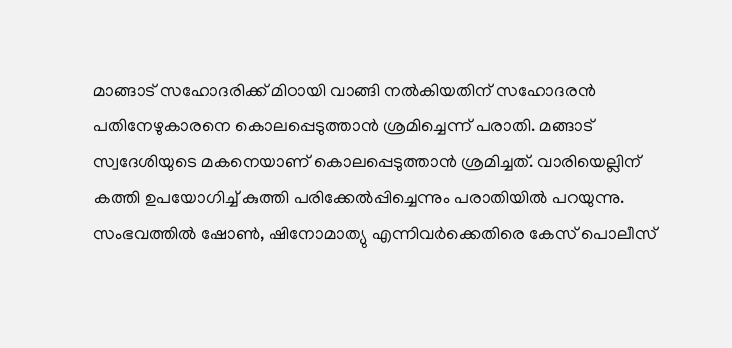മാങ്ങാട് സഹോദരിക്ക് മിഠായി വാങ്ങി നൽകിയതിന് സഹോദരൻ പതിനേഴുകാരനെ കൊലപ്പെടുത്താൻ ശ്രമിച്ചെന്ന് പരാതി. മങ്ങാട് സ്വദേശിയുടെ മകനെയാണ് കൊലപ്പെടുത്താൻ ശ്രമിച്ചത്. വാരിയെല്ലിന് കത്തി ഉപയോഗിച്ച് കുത്തി പരിക്കേൽപ്പിച്ചെന്നും പരാതിയിൽ പറയുന്നു. സംഭവത്തിൽ ഷോൺ, ഷിനോമാത്യു എന്നിവർക്കെതിരെ കേസ് പൊലീസ്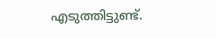എടുത്തിട്ടുണ്ട്.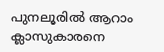പുനലൂരിൽ ആറാം ക്ലാസുകാരനെ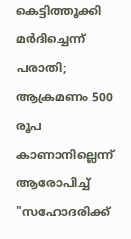കെട്ടിത്തൂക്കി മർദിച്ചെന്ന് പരാതി; ആക്രമണം 500 രൂപ കാണാനില്ലെന്ന് ആരോപിച്ച്
"സഹോദരിക്ക്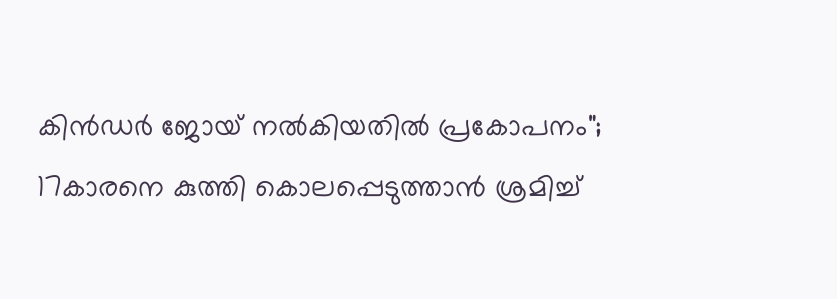കിൻഡർ ജോയ് നല്‍കിയതിൽ പ്രകോപനം"; 17കാരനെ കുത്തി കൊലപ്പെടുത്താൻ ശ്രമിച്ച്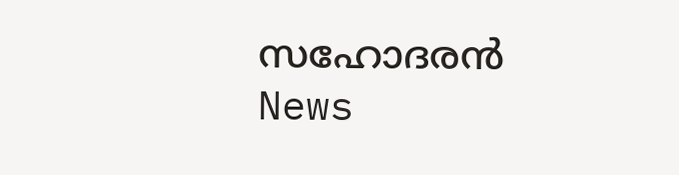സഹോദരൻ
News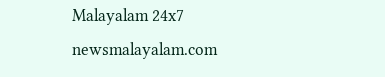Malayalam 24x7
newsmalayalam.com